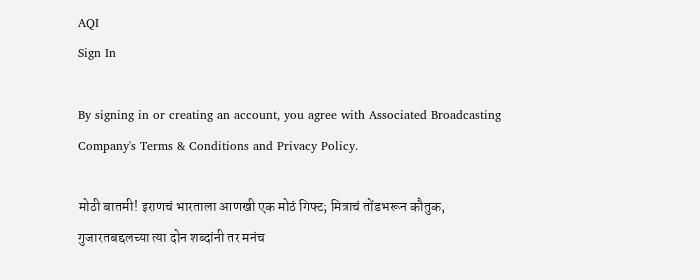AQI
Sign In

By signing in or creating an account, you agree with Associated Broadcasting Company's Terms & Conditions and Privacy Policy.

मोठी बातमी! इराणचं भारताला आणखी एक मोठं गिफ्ट; मित्राचं तोंडभरून कौतुक, गुजारतबद्दलच्या त्या दोन शब्दांनी तर मनंच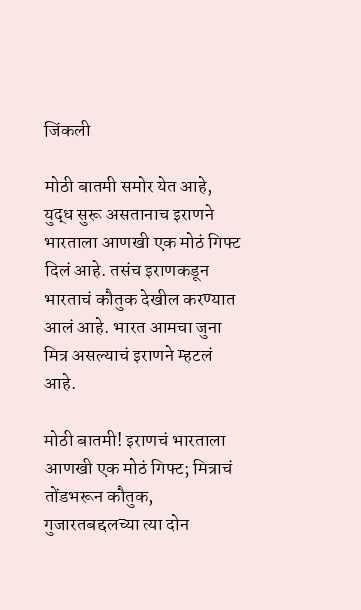जिंकली

मोठी बातमी समोर येत आहे, युद्ध सुरू असतानाच इराणने भारताला आणखी एक मोठं गिफ्ट दिलं आहे. तसंच इराणकडून भारताचं कौतुक देखील करण्यात आलं आहे. भारत आमचा जुना मित्र असल्याचं इराणने म्हटलं आहे.

मोठी बातमी! इराणचं भारताला आणखी एक मोठं गिफ्ट; मित्राचं तोंडभरून कौतुक, गुजारतबद्दलच्या त्या दोन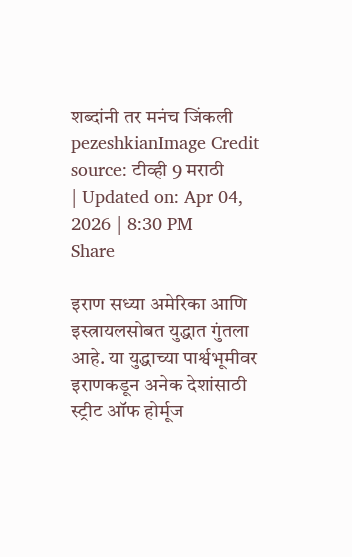शब्दांनी तर मनंच जिंकली
pezeshkianImage Credit source: टीव्ही 9 मराठी
| Updated on: Apr 04, 2026 | 8:30 PM
Share

इराण सध्या अमेरिका आणि इस्त्रायलसोबत युद्धात गुंतला आहे. या युद्धाच्या पार्श्वभूमीवर इराणकडून अनेक देशांसाठी स्ट्रीट ऑफ होर्मूज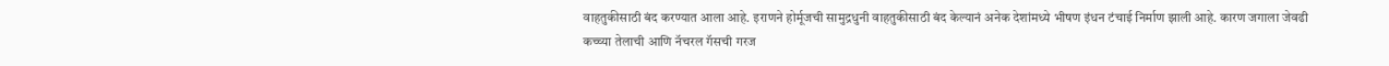वाहतुकीसाठी बंद करण्यात आला आहे. इराणने होर्मूजची सामुद्रधुनी वाहतुकीसाठी बंद केल्यानं अनेक देशांमध्ये भीषण इंधन टंचाई निर्माण झाली आहे. कारण जगाला जेवढी कच्च्या तेलाची आणि नॅचरल गॅसची गरज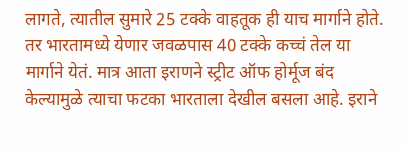लागते, त्यातील सुमारे 25 टक्के वाहतूक ही याच मार्गाने होते. तर भारतामध्ये येणार जवळपास 40 टक्के कच्चं तेल या मार्गाने येतं. मात्र आता इराणने स्ट्रीट ऑफ होर्मूज बंद केल्यामुळे त्याचा फटका भारताला देखील बसला आहे. इराने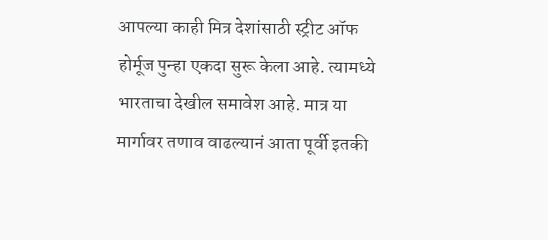आपल्या काही मित्र देशांसाठी स्ट्रीट ऑफ होर्मूज पुन्हा एकदा सुरू केला आहे. त्यामध्ये भारताचा देखील समावेश आहे. मात्र या मार्गावर तणाव वाढल्यानं आता पूर्वी इतकी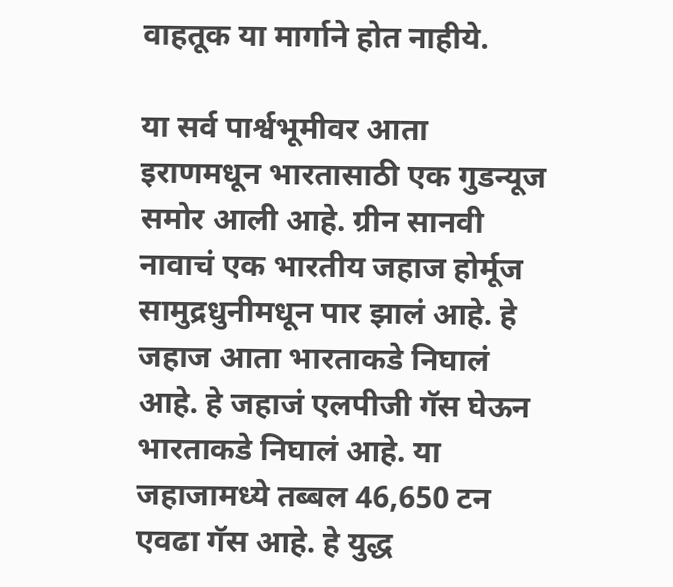वाहतूक या मार्गाने होत नाहीये.

या सर्व पार्श्वभूमीवर आता इराणमधून भारतासाठी एक गुडन्यूज समोर आली आहे. ग्रीन सानवी नावाचं एक भारतीय जहाज होर्मूज सामुद्रधुनीमधून पार झालं आहे. हे जहाज आता भारताकडे निघालं आहे. हे जहाजं एलपीजी गॅस घेऊन भारताकडे निघालं आहे. या जहाजामध्ये तब्बल 46,650 टन एवढा गॅस आहे. हे युद्ध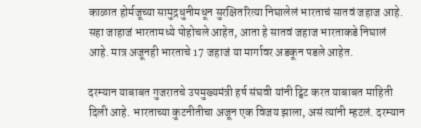काळात होर्मजूच्या सामुद्रधुनीमधून सुरक्षितरित्या निघालेलं भारताचं सातवं जहाज आहे. सहा जाहाजं भारतामध्ये पोहोचले आहेत, आता हे सातवं जहाज भारताकडे निघालं आहे. मात्र अजूनही भारताचे 17 जहाजं या मार्गावर अडकून पडले आहेत.

दरम्यान याबाबत गुजरातचे उपमुख्यमंत्री हर्ष संघवी यांनी ट्विट करत याबाबत माहिती दिली आहे. भारताच्या कुटनीतीचा अजून एक विजय झाला, असं त्यांनी म्हटलं. दरम्यान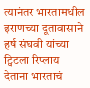त्यानंतर भारतामधील इराणच्या दूतावासाने हर्ष संघवी यांच्या ट्विटला रिप्लाय देताना भारताचं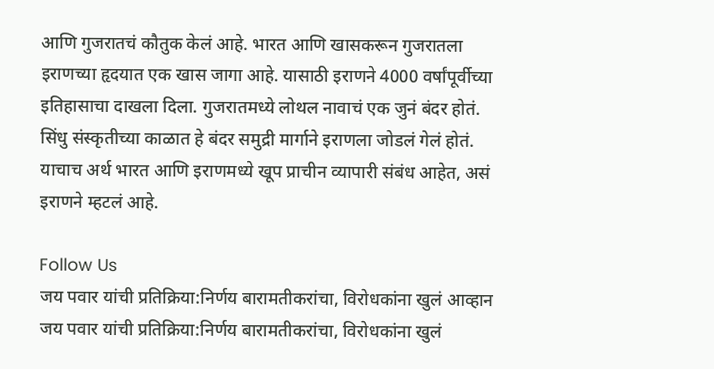आणि गुजरातचं कौतुक केलं आहे. भारत आणि खासकरून गुजरातला इराणच्या हृदयात एक खास जागा आहे. यासाठी इराणने 4000 वर्षांपूर्वीच्या इतिहासाचा दाखला दिला. गुजरातमध्ये लोथल नावाचं एक जुनं बंदर होतं. सिंधु संस्कृतीच्या काळात हे बंदर समुद्री मार्गाने इराणला जोडलं गेलं होतं. याचाच अर्थ भारत आणि इराणमध्ये खूप प्राचीन व्यापारी संबंध आहेत, असं इराणने म्हटलं आहे.

Follow Us
जय पवार यांची प्रतिक्रिया:निर्णय बारामतीकरांचा, विरोधकांना खुलं आव्हान
जय पवार यांची प्रतिक्रिया:निर्णय बारामतीकरांचा, विरोधकांना खुलं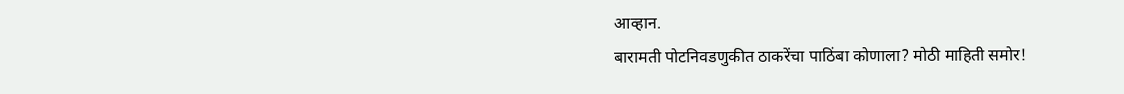आव्हान.
बारामती पोटनिवडणुकीत ठाकरेंचा पाठिंबा कोणाला? मोठी माहिती समोर!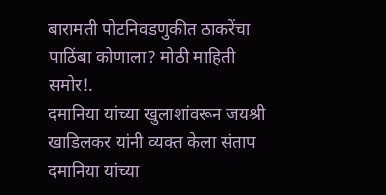बारामती पोटनिवडणुकीत ठाकरेंचा पाठिंबा कोणाला? मोठी माहिती समोर!.
दमानिया यांच्या खुलाशांवरून जयश्री खाडिलकर यांनी व्यक्त केला संताप
दमानिया यांच्या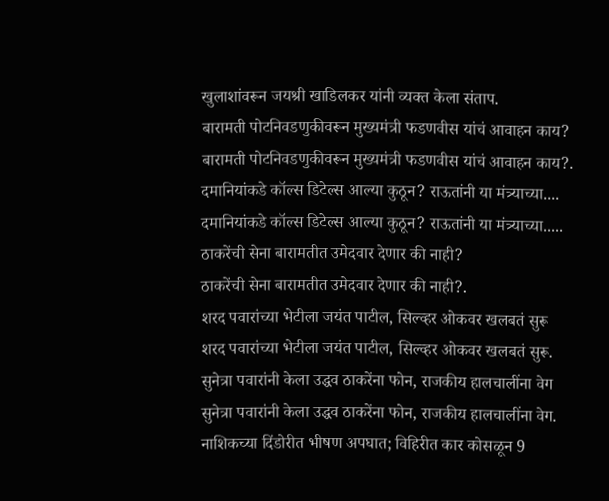खुलाशांवरून जयश्री खाडिलकर यांनी व्यक्त केला संताप.
बारामती पोटनिवडणुकीवरून मुख्यमंत्री फडणवीस यांचं आवाहन काय?
बारामती पोटनिवडणुकीवरून मुख्यमंत्री फडणवीस यांचं आवाहन काय?.
दमानियांकडे कॉल्स डिटेल्स आल्या कुठून? राऊतांनी या मंत्र्याच्या....
दमानियांकडे कॉल्स डिटेल्स आल्या कुठून? राऊतांनी या मंत्र्याच्या.....
ठाकरेंची सेना बारामतीत उमेदवार देणार की नाही?
ठाकरेंची सेना बारामतीत उमेदवार देणार की नाही?.
शरद पवारांच्या भेटीला जयंत पाटील, सिल्व्हर ओकवर खलबतं सुरू
शरद पवारांच्या भेटीला जयंत पाटील, सिल्व्हर ओकवर खलबतं सुरू.
सुनेत्रा पवारांनी केला उद्धव ठाकरेंना फोन, राजकीय हालचालींना वेग
सुनेत्रा पवारांनी केला उद्धव ठाकरेंना फोन, राजकीय हालचालींना वेग.
नाशिकच्या दिंडोरीत भीषण अपघात; विहिरीत कार कोसळून 9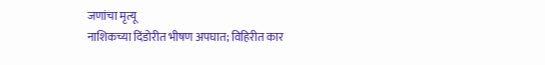जणांचा मृत्यू
नाशिकच्या दिंडोरीत भीषण अपघात; विहिरीत कार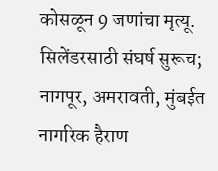कोसळून 9 जणांचा मृत्यू.
सिलेंडरसाठी संघर्ष सुरूच; नागपूर, अमरावती, मुंबईत नागरिक हैराण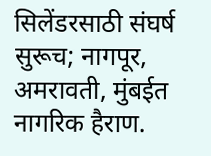सिलेंडरसाठी संघर्ष सुरूच; नागपूर, अमरावती, मुंबईत नागरिक हैराण.